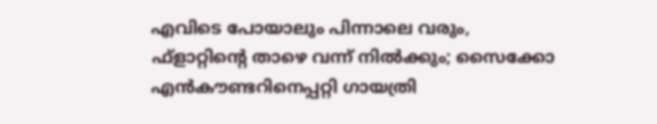എവിടെ പോയാലും പിന്നാലെ വരും, ഫ്‌ളാറ്റിന്റെ താഴെ വന്ന് നില്‍ക്കും; സൈക്കോ എന്‍കൗണ്ടറിനെപ്പറ്റി ഗായത്രി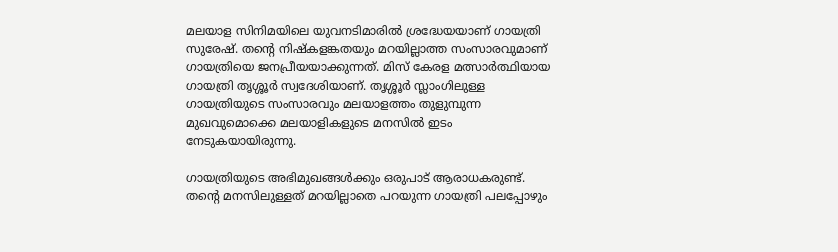മലയാള സിനിമയിലെ യുവനടിമാരില്‍ ശ്രദ്ധേയയാണ് ഗായത്രി സുരേഷ്. തന്റെ നിഷ്‌കളങ്കതയും മറയില്ലാത്ത സംസാരവുമാണ് ഗായത്രിയെ ജനപ്രീയയാക്കുന്നത്. മിസ് കേരള മത്സാര്‍ത്ഥിയായ ഗായത്രി തൃശ്ശൂര്‍ സ്വദേശിയാണ്. തൃശ്ശൂര്‍ സ്ലാംഗിലുള്ള ഗായത്രിയുടെ സംസാരവും മലയാളത്തം തുളുമ്പുന്ന മുഖവുമൊക്കെ മലയാളികളുടെ മനസില്‍ ഇടം നേടുകയായിരുന്നു.

ഗായത്രിയുടെ അഭിമുഖങ്ങള്‍ക്കും ഒരുപാട് ആരാധകരുണ്ട്. തന്റെ മനസിലുള്ളത് മറയില്ലാതെ പറയുന്ന ഗായത്രി പലപ്പോഴും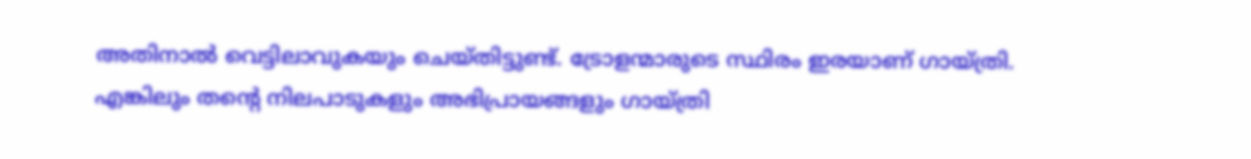അതിനാല്‍ വെട്ടിലാവുകയും ചെയ്തിട്ടുണ്ട്. ട്രോളന്മാരുടെ സ്ഥിരം ഇരയാണ് ഗായ്ത്രി. എങ്കിലും തന്റെ നിലപാടുകളും അഭിപ്രായങ്ങളും ഗായ്ത്രി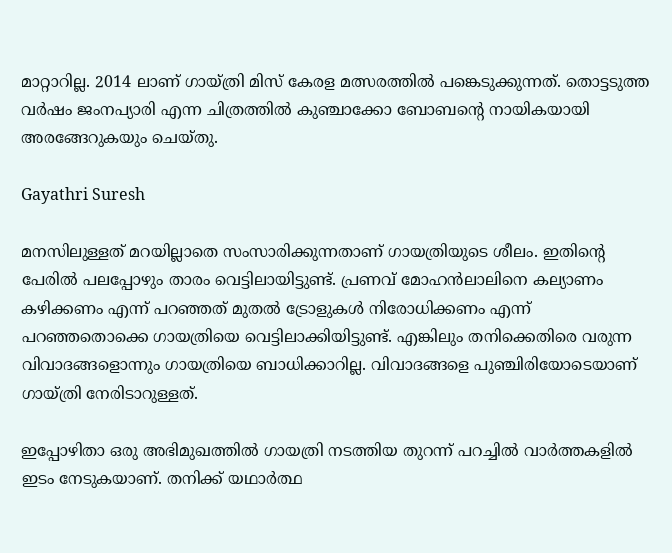മാറ്റാറില്ല. 2014 ലാണ് ഗായ്ത്രി മിസ് കേരള മത്സരത്തില്‍ പങ്കെടുക്കുന്നത്. തൊട്ടടുത്ത വര്‍ഷം ജംനപ്യാരി എന്ന ചിത്രത്തില്‍ കുഞ്ചാക്കോ ബോബന്റെ നായികയായി അരങ്ങേറുകയും ചെയ്തു.

Gayathri Suresh

മനസിലുള്ളത് മറയില്ലാതെ സംസാരിക്കുന്നതാണ് ഗായത്രിയുടെ ശീലം. ഇതിന്റെ പേരില്‍ പലപ്പോഴും താരം വെട്ടിലായിട്ടുണ്ട്. പ്രണവ് മോഹന്‍ലാലിനെ കല്യാണം കഴിക്കണം എന്ന് പറഞ്ഞത് മുതല്‍ ട്രോളുകള്‍ നിരോധിക്കണം എന്ന് പറഞ്ഞതൊക്കെ ഗായത്രിയെ വെട്ടിലാക്കിയിട്ടുണ്ട്. എങ്കിലും തനിക്കെതിരെ വരുന്ന വിവാദങ്ങളൊന്നും ഗായത്രിയെ ബാധിക്കാറില്ല. വിവാദങ്ങളെ പുഞ്ചിരിയോടെയാണ് ഗായ്ത്രി നേരിടാറുള്ളത്.

ഇപ്പോഴിതാ ഒരു അഭിമുഖത്തില്‍ ഗായത്രി നടത്തിയ തുറന്ന് പറച്ചില്‍ വാര്‍ത്തകളില്‍ ഇടം നേടുകയാണ്. തനിക്ക് യഥാര്‍ത്ഥ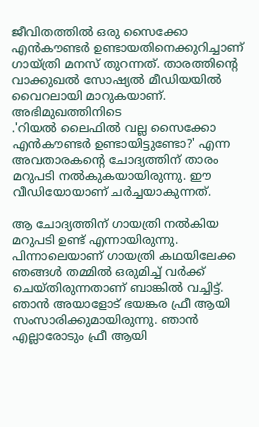ജീവിതത്തില്‍ ഒരു സൈക്കോ എന്‍കൗണ്ടര്‍ ഉണ്ടായതിനെക്കുറിച്ചാണ് ഗായ്ത്രി മനസ് തുറന്നത്. താരത്തിന്റെ വാക്കുഖല്‍ സോഷ്യല്‍ മീഡിയയില്‍ വൈറലായി മാറുകയാണ്. അഭിമുഖത്തിനിടെ
.'റിയല്‍ ലൈഫില്‍ വല്ല സൈക്കോ എന്‍കൗണ്ടര്‍ ഉണ്ടായിട്ടുണ്ടോ?' എന്ന അവതാരകന്റെ ചോദ്യത്തിന് താരം മറുപടി നല്‍കുകയായിരുന്നു. ഈ വീഡിയോയാണ് ചര്‍ച്ചയാകുന്നത്.

ആ ചോദ്യത്തിന് ഗായത്രി നല്‍കിയ മറുപടി ഉണ്ട് എന്നായിരുന്നു. പിന്നാലെയാണ് ഗായത്രി കഥയിലേക്ക ഞങ്ങള്‍ തമ്മില്‍ ഒരുമിച്ച് വര്‍ക്ക് ചെയ്തിരുന്നതാണ് ബാങ്കില്‍ വച്ചിട്ട്. ഞാന്‍ അയാളോട് ഭയങ്കര ഫ്രീ ആയി സംസാരിക്കുമായിരുന്നു. ഞാന്‍ എല്ലാരോടും ഫ്രീ ആയി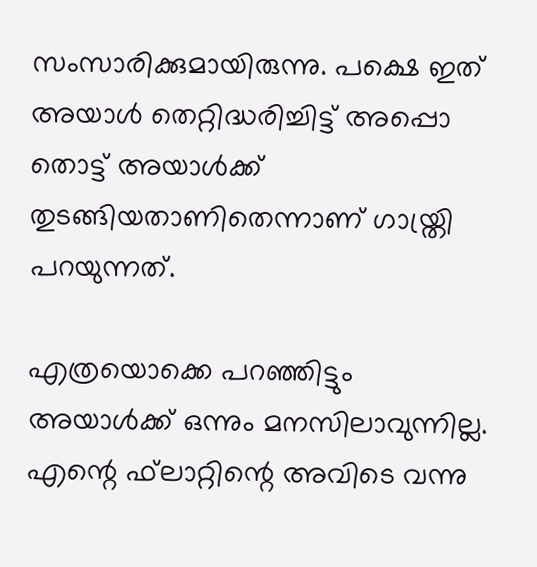സംസാരിക്കുമായിരുന്നു. പക്ഷെ ഇത് അയാള്‍ തെറ്റിദ്ധരിച്ചിട്ട് അപ്പൊ തൊട്ട് അയാള്‍ക്ക് തുടങ്ങിയതാണിതെന്നാണ് ഗായ്ത്രി പറയുന്നത്.

എത്രയൊക്കെ പറഞ്ഞിട്ടും അയാള്‍ക്ക് ഒന്നും മനസിലാവുന്നില്ല. എന്റെ ഫ്‌ലാറ്റിന്റെ അവിടെ വന്നു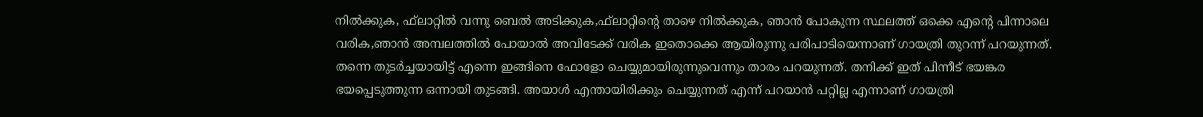നില്‍ക്കുക, ഫ്‌ലാറ്റില്‍ വന്നു ബെല്‍ അടിക്കുക,ഫ്‌ലാറ്റിന്റെ താഴെ നില്‍ക്കുക, ഞാന്‍ പോകുന്ന സ്ഥലത്ത് ഒക്കെ എന്റെ പിന്നാലെ വരിക,ഞാന്‍ അമ്പലത്തില്‍ പോയാല്‍ അവിടേക്ക് വരിക ഇതൊക്കെ ആയിരുന്നു പരിപാടിയെന്നാണ് ഗായത്രി തുറന്ന് പറയുന്നത്. തന്നെ തുടര്‍ച്ചയായിട്ട് എന്നെ ഇങ്ങിനെ ഫോളോ ചെയ്യുമായിരുന്നുവെന്നും താരം പറയുന്നത്. തനിക്ക് ഇത് പിന്നീട് ഭയങ്കര ഭയപ്പെടുത്തുന്ന ഒന്നായി തുടങ്ങി. അയാള്‍ എന്തായിരിക്കും ചെയ്യുന്നത് എന്ന് പറയാന്‍ പറ്റില്ല എന്നാണ് ഗായത്രി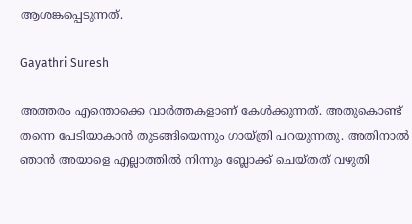ആശങ്കപ്പെടുന്നത്.

Gayathri Suresh

അത്തരം എന്തൊക്കെ വാര്‍ത്തകളാണ് കേള്‍ക്കുന്നത്. അതുകൊണ്ട് തന്നെ പേടിയാകാന്‍ തുടങ്ങിയെന്നും ഗായ്ത്രി പറയുന്നതു. അതിനാല്‍ ഞാന്‍ അയാളെ എല്ലാത്തില്‍ നിന്നും ബ്ലോക്ക് ചെയ്തത് വഴുതി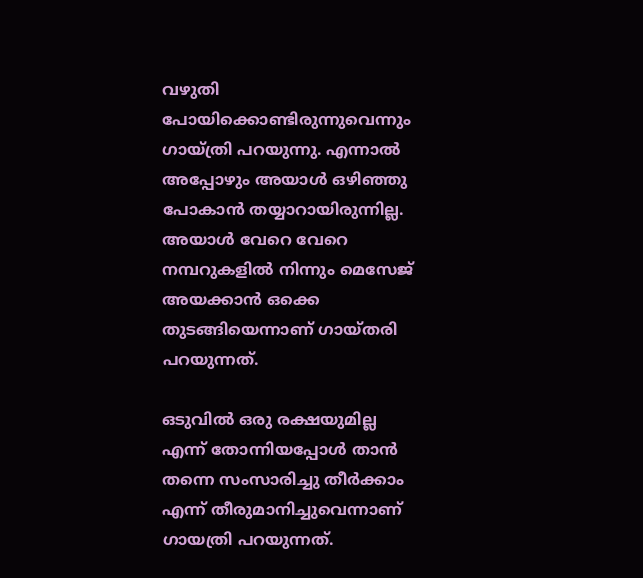വഴുതി പോയിക്കൊണ്ടിരുന്നുവെന്നും ഗായ്ത്രി പറയുന്നു. എന്നാല്‍ അപ്പോഴും അയാള്‍ ഒഴിഞ്ഞു പോകാന്‍ തയ്യാറായിരുന്നില്ല. അയാള്‍ വേറെ വേറെ നമ്പറുകളില്‍ നിന്നും മെസേജ് അയക്കാന്‍ ഒക്കെ തുടങ്ങിയെന്നാണ് ഗായ്തരി പറയുന്നത്.

ഒടുവില്‍ ഒരു രക്ഷയുമില്ല എന്ന് തോന്നിയപ്പോള്‍ താന്‍ തന്നെ സംസാരിച്ചു തീര്‍ക്കാം എന്ന് തീരുമാനിച്ചുവെന്നാണ് ഗായത്രി പറയുന്നത്.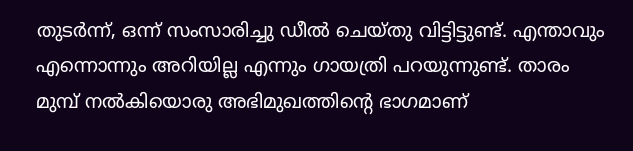തുടര്‍ന്ന്, ഒന്ന് സംസാരിച്ചു ഡീല്‍ ചെയ്തു വിട്ടിട്ടുണ്ട്. എന്താവും എന്നൊന്നും അറിയില്ല എന്നും ഗായത്രി പറയുന്നുണ്ട്. താരം മുമ്പ് നല്‍കിയൊരു അഭിമുഖത്തിന്റെ ഭാഗമാണ്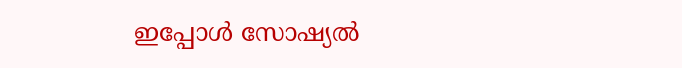ഇപ്പോള്‍ സോഷ്യല്‍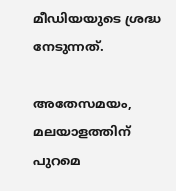മീഡിയയുടെ ശ്രദ്ധ നേടുന്നത്.

അതേസമയം, മലയാളത്തിന് പുറമെ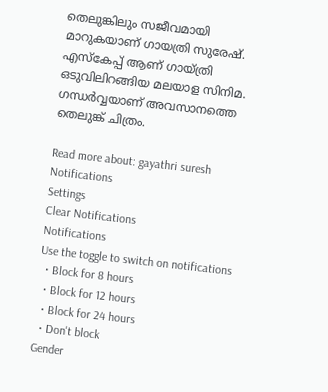തെലുങ്കിലും സജീവമായി മാറുകയാണ് ഗായത്രി സുരേഷ്. എസ്‌കേപ്പ് ആണ് ഗായ്ത്രി ഒടുവിലിറങ്ങിയ മലയാള സിനിമ. ഗന്ധര്‍വ്വയാണ് അവസാനത്തെ തെലുങ്ക് ചിത്രം.

Read more about: gayathri suresh
Notifications
Settings
Clear Notifications
Notifications
Use the toggle to switch on notifications
  • Block for 8 hours
  • Block for 12 hours
  • Block for 24 hours
  • Don't block
Gender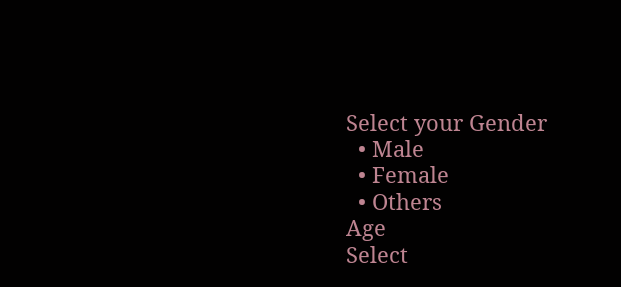Select your Gender
  • Male
  • Female
  • Others
Age
Select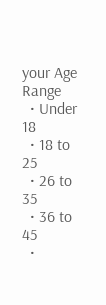your Age Range
  • Under 18
  • 18 to 25
  • 26 to 35
  • 36 to 45
  •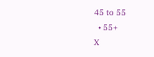45 to 55
  • 55+
X